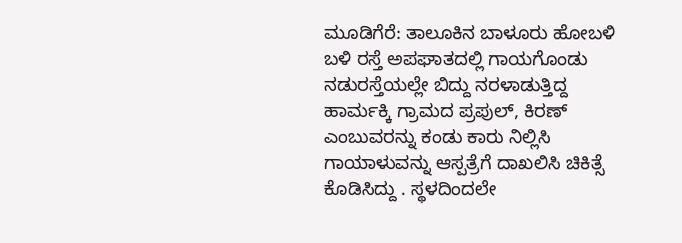ಮೂಡಿಗೆರೆ: ತಾಲೂಕಿನ ಬಾಳೂರು ಹೋಬಳಿ ಬಳಿ ರಸ್ತೆ ಅಪಘಾತದಲ್ಲಿ ಗಾಯಗೊಂಡು ನಡುರಸ್ತೆಯಲ್ಲೇ ಬಿದ್ದು ನರಳಾಡುತ್ತಿದ್ದ ಹಾರ್ಮಕ್ಕಿ ಗ್ರಾಮದ ಪ್ರಪುಲ್, ಕಿರಣ್ ಎಂಬುವರನ್ನು ಕಂಡು ಕಾರು ನಿಲ್ಲಿಸಿ ಗಾಯಾಳುವನ್ನು ಆಸ್ಪತ್ರೆಗೆ ದಾಖಲಿಸಿ ಚಿಕಿತ್ಸೆ ಕೊಡಿಸಿದ್ದು . ಸ್ಥಳದಿಂದಲೇ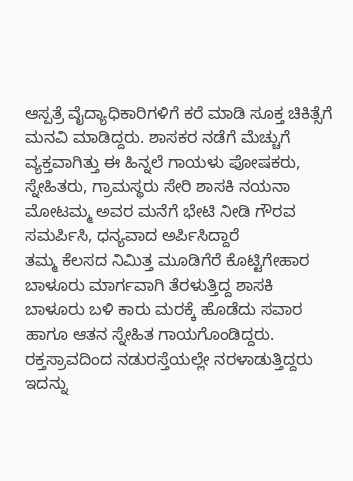ಆಸ್ಪತ್ರೆ ವೈದ್ಯಾಧಿಕಾರಿಗಳಿಗೆ ಕರೆ ಮಾಡಿ ಸೂಕ್ತ ಚಿಕಿತ್ಸೆಗೆ ಮನವಿ ಮಾಡಿದ್ದರು. ಶಾಸಕರ ನಡೆಗೆ ಮೆಚ್ಚುಗೆ ವ್ಯಕ್ತವಾಗಿತ್ತು ಈ ಹಿನ್ನಲೆ ಗಾಯಳು ಪೋಷಕರು, ಸ್ನೇಹಿತರು, ಗ್ರಾಮಸ್ಥರು ಸೇರಿ ಶಾಸಕಿ ನಯನಾ ಮೋಟಮ್ಮ ಅವರ ಮನೆಗೆ ಭೇಟಿ ನೀಡಿ ಗೌರವ ಸಮರ್ಪಿಸಿ, ಧನ್ಯವಾದ ಅರ್ಪಿಸಿದ್ದಾರೆ
ತಮ್ಮ ಕೆಲಸದ ನಿಮಿತ್ತ ಮೂಡಿಗೆರೆ ಕೊಟ್ಟಿಗೇಹಾರ ಬಾಳೂರು ಮಾರ್ಗವಾಗಿ ತೆರಳುತ್ತಿದ್ದ ಶಾಸಕಿ
ಬಾಳೂರು ಬಳಿ ಕಾರು ಮರಕ್ಕೆ ಹೊಡೆದು ಸವಾರ ಹಾಗೂ ಆತನ ಸ್ನೇಹಿತ ಗಾಯಗೊಂಡಿದ್ದರು. ರಕ್ತಸ್ರಾವದಿಂದ ನಡುರಸ್ತೆಯಲ್ಲೇ ನರಳಾಡುತ್ತಿದ್ದರು ಇದನ್ನು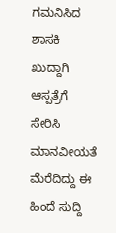ಗಮನಿಸಿದ ಶಾಸಕಿ ಖುದ್ದಾಗಿ ಆಸ್ಪತ್ರೆಗೆ ಸೇರಿಸಿ ಮಾನವೀಯತೆ ಮೆರೆದಿದ್ದು ಈ ಹಿಂದೆ ಸುದ್ದಿ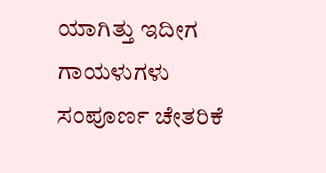ಯಾಗಿತ್ತು ಇದೀಗ ಗಾಯಳುಗಳು ಸಂಪೂರ್ಣ ಚೇತರಿಕೆ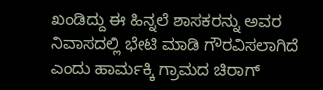ಖಂಡಿದ್ದು ಈ ಹಿನ್ನಲೆ ಶಾಸಕರನ್ನು ಅವರ ನಿವಾಸದಲ್ಲಿ ಭೇಟಿ ಮಾಡಿ ಗೌರವಿಸಲಾಗಿದೆ ಎಂದು ಹಾರ್ಮಕ್ಕಿ ಗ್ರಾಮದ ಚಿರಾಗ್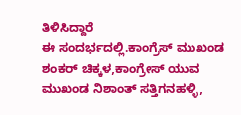ತಿಳಿಸಿದ್ದಾರೆ
ಈ ಸಂದರ್ಭದಲ್ಲಿ.ಕಾಂಗ್ರೆಸ್ ಮುಖಂಡ ಶಂಕರ್ ಚಿಕ್ಕಳ,ಕಾಂಗ್ರೇಸ್ ಯುವ ಮುಖಂಡ ನಿಶಾಂತ್ ಸತ್ತಿಗನಹಳ್ಳಿ,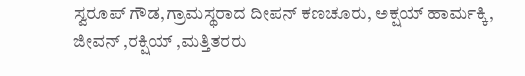ಸ್ವರೂಪ್ ಗೌಡ,ಗ್ರಾಮಸ್ಥರಾದ ದೀಪನ್ ಕಣಚೂರು, ಅಕ್ಷಯ್ ಹಾರ್ಮಕ್ಕಿ, ಜೀವನ್ ,ರಕ್ಷಿಯ್ ,ಮತ್ತಿತರರು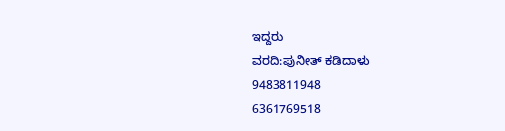ಇದ್ದರು
ವರದಿ:ಪುನೀತ್ ಕಡಿದಾಳು
9483811948
6361769518